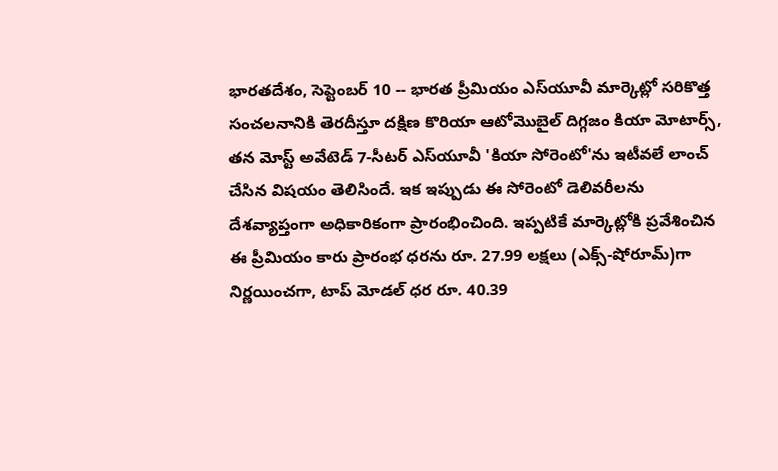భారతదేశం, సెప్టెంబర్ 10 -- భారత ప్రీమియం ఎస్‌యూవీ మార్కెట్లో సరికొత్త సంచలనానికి తెరదీస్తూ దక్షిణ కొరియా ఆటోమొబైల్ దిగ్గజం కియా మోటార్స్, తన మోస్ట్ అవేటెడ్ 7-సీటర్ ఎస్‌యూవీ 'కియా సోరెంటో'ను ఇటీవలే లాంచ్ చేసిన విషయం తెలిసిందే. ఇక ఇప్పుడు ఈ సోరెంటో డెలివరీలను దేశవ్యాప్తంగా అధికారికంగా ప్రారంభించింది. ఇప్పటికే మార్కెట్లోకి ప్రవేశించిన ఈ ప్రీమియం కారు ప్రారంభ ధరను రూ. 27.99 లక్షలు (ఎక్స్-షోరూమ్)గా నిర్ణయించగా, టాప్ మోడల్ ధర రూ. 40.39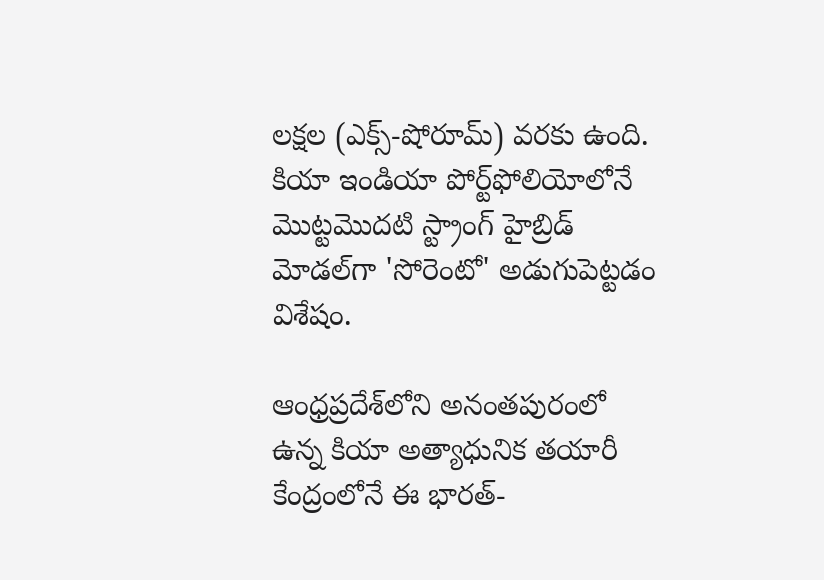లక్షల (ఎక్స్-షోరూమ్) వరకు ఉంది. కియా ఇండియా పోర్ట్‌ఫోలియోలోనే మొట్టమొదటి స్ట్రాంగ్ హైబ్రిడ్ మోడల్‌గా 'సోరెంటో' అడుగుపెట్టడం విశేషం.

ఆంధ్రప్రదేశ్‌లోని అనంతపురంలో ఉన్న కియా అత్యాధునిక తయారీ కేంద్రంలోనే ఈ భారత్-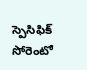స్పెసిఫిక్ సోరెంటో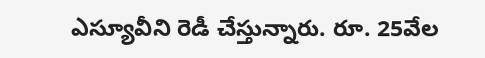ఎస్యూవీని రెడీ చేస్తున్నారు. రూ. 25వేల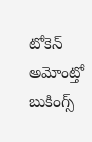టోకెన్ అమోంట్తో బుకింగ్స్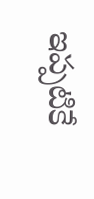ఇప్పటికే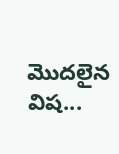మొదలైన విష...